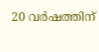20 വര്‍ഷത്തിന്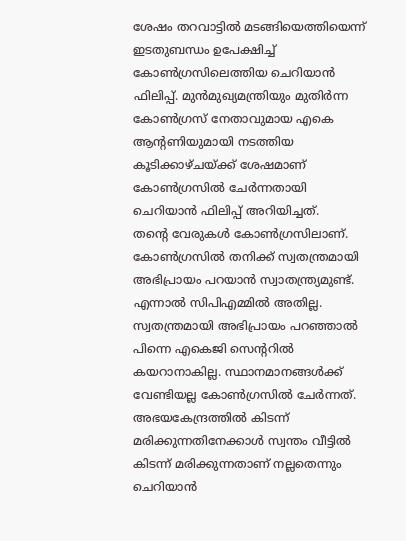ശേഷം തറവാട്ടില്‍ മടങ്ങിയെത്തിയെന്ന് ഇടതുബന്ധം ഉപേക്ഷിച്ച് കോൺഗ്രസിലെത്തിയ ചെറിയാന്‍ ഫിലിപ്പ്. മുന്‍മുഖ്യമന്ത്രിയും മുതിര്‍ന്ന കോണ്‍ഗ്രസ് നേതാവുമായ എകെ ആന്റണിയുമായി നടത്തിയ കൂടിക്കാഴ്ചയ്ക്ക് ശേഷമാണ് കോണ്‍ഗ്രസില്‍ ചേര്‍ന്നതായി ചെറിയാന്‍ ഫിലിപ്പ് അറിയിച്ചത്.
തന്റെ വേരുകള്‍ കോണ്‍ഗ്രസിലാണ്. കോണ്‍ഗ്രസില്‍ തനിക്ക് സ്വതന്ത്രമായി അഭിപ്രായം പറയാന്‍ സ്വാതന്ത്ര്യമുണ്ട്. എന്നാല്‍ സിപിഎമ്മില്‍ അതില്ല. സ്വതന്ത്രമായി അഭിപ്രായം പറഞ്ഞാല്‍ പിന്നെ എകെജി സെന്ററില്‍ കയറാനാകില്ല. സ്ഥാനമാനങ്ങള്‍ക്ക് വേണ്ടിയല്ല കോണ്‍ഗ്രസില്‍ ചേര്‍ന്നത്. അഭയകേന്ദ്രത്തില്‍ കിടന്ന് മരിക്കുന്നതിനേക്കാള്‍ സ്വന്തം വീട്ടില്‍ കിടന്ന് മരിക്കുന്നതാണ് നല്ലതെന്നും ചെറിയാന്‍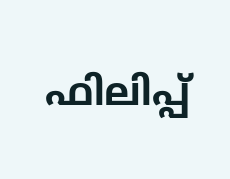ഫിലിപ്പ്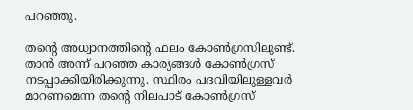പറഞ്ഞു.

തന്റെ അധ്വാനത്തിന്റെ ഫലം കോണ്‍ഗ്രസിലുണ്ട്. താന്‍ അന്ന് പറഞ്ഞ കാര്യങ്ങള്‍ കോണ്‍ഗ്രസ് നടപ്പാക്കിയിരിക്കുന്നു. സ്ഥിരം പദവിയിലുള്ളവര്‍ മാറണമെന്ന തന്റെ നിലപാട് കോണ്‍ഗ്രസ്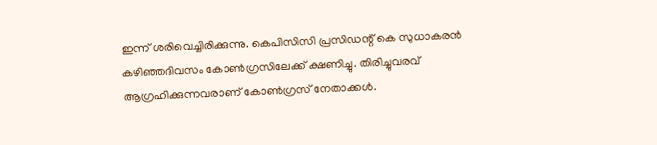ഇന്ന് ശരിവെച്ചിരിക്കുന്നു. കെപിസിസി പ്രസിഡന്റ് കെ സുധാകരന്‍ കഴിഞ്ഞദിവസം കോണ്‍ഗ്രസിലേക്ക് ക്ഷണിച്ചു. തിരിച്ചുവരവ് ആഗ്രഹിക്കുന്നവരാണ് കോണ്‍ഗ്രസ് നേതാക്കള്‍.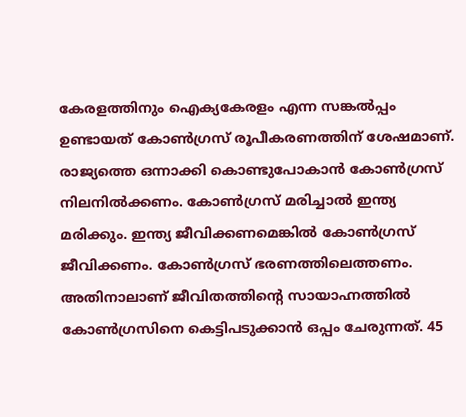കേരളത്തിനും ഐക്യകേരളം എന്ന സങ്കല്‍പ്പം ഉണ്ടായത് കോണ്‍ഗ്രസ് രൂപീകരണത്തിന് ശേഷമാണ്. രാജ്യത്തെ ഒന്നാക്കി കൊണ്ടുപോകാന്‍ കോണ്‍ഗ്രസ് നിലനില്‍ക്കണം. കോണ്‍ഗ്രസ് മരിച്ചാല്‍ ഇന്ത്യ മരിക്കും. ഇന്ത്യ ജീവിക്കണമെങ്കില്‍ കോണ്‍ഗ്രസ് ജീവിക്കണം. കോണ്‍ഗ്രസ് ഭരണത്തിലെത്തണം. അതിനാലാണ് ജീവിതത്തിന്റെ സായാഹ്നത്തില്‍ കോണ്‍ഗ്രസിനെ കെട്ടിപടുക്കാന്‍ ഒപ്പം ചേരുന്നത്. 45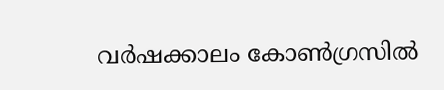വര്‍ഷക്കാലം കോണ്‍ഗ്രസില്‍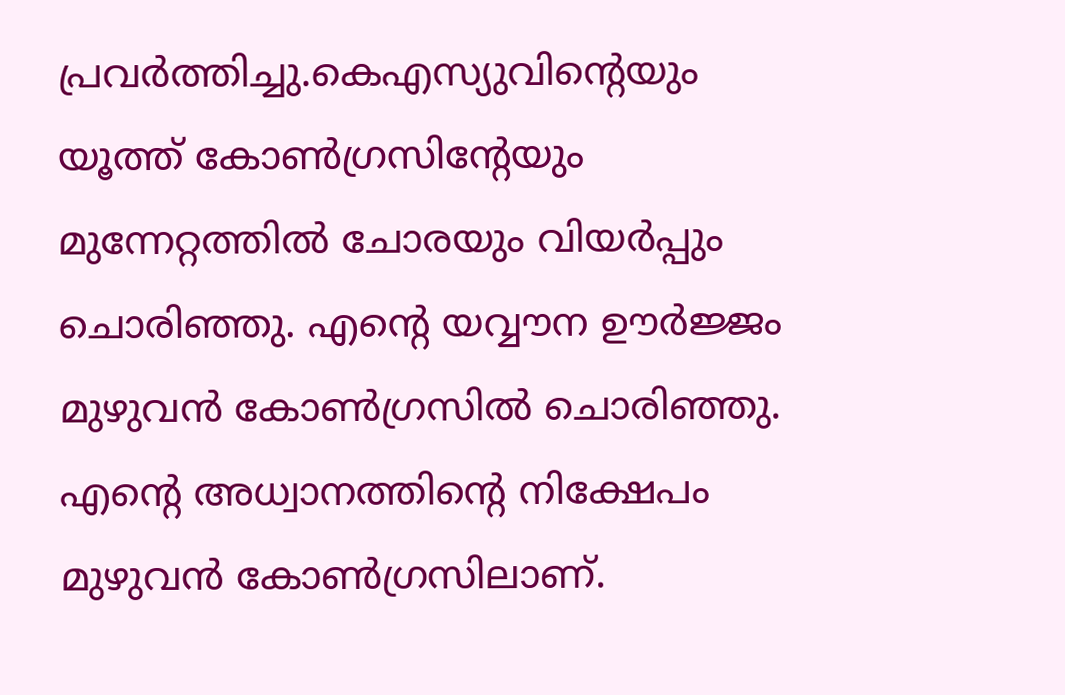പ്രവര്‍ത്തിച്ചു.കെഎസ്യുവിന്റെയും യൂത്ത് കോണ്‍ഗ്രസിന്റേയും മുന്നേറ്റത്തില്‍ ചോരയും വിയര്‍പ്പും ചൊരിഞ്ഞു. എന്റെ യവ്വൗന ഊര്‍ജ്ജം മുഴുവന്‍ കോണ്‍ഗ്രസില്‍ ചൊരിഞ്ഞു. എന്റെ അധ്വാനത്തിന്റെ നിക്ഷേപം മുഴുവന്‍ കോണ്‍ഗ്രസിലാണ്.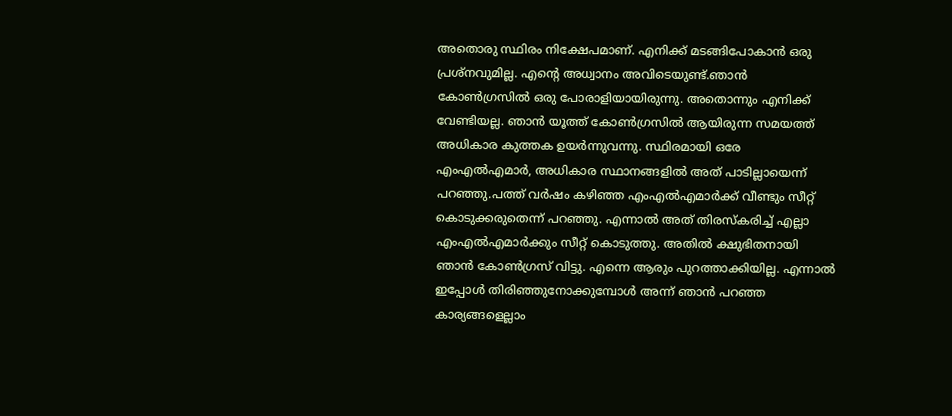അതൊരു സ്ഥിരം നിക്ഷേപമാണ്. എനിക്ക് മടങ്ങിപോകാന്‍ ഒരു പ്രശ്‌നവുമില്ല. എന്റെ അധ്വാനം അവിടെയുണ്ട്.ഞാന്‍ കോണ്‍ഗ്രസില്‍ ഒരു പോരാളിയായിരുന്നു. അതൊന്നും എനിക്ക് വേണ്ടിയല്ല. ഞാന്‍ യൂത്ത് കോണ്‍ഗ്രസില്‍ ആയിരുന്ന സമയത്ത് അധികാര കുത്തക ഉയര്‍ന്നുവന്നു. സ്ഥിരമായി ഒരേ എംഎല്‍എമാര്‍, അധികാര സ്ഥാനങ്ങളില്‍ അത് പാടില്ലായെന്ന് പറഞ്ഞു.പത്ത് വര്‍ഷം കഴിഞ്ഞ എംഎല്‍എമാര്‍ക്ക് വീണ്ടും സീറ്റ് കൊടുക്കരുതെന്ന് പറഞ്ഞു. എന്നാല്‍ അത് തിരസ്‌കരിച്ച് എല്ലാ എംഎല്‍എമാര്‍ക്കും സീറ്റ് കൊടുത്തു. അതില്‍ ക്ഷുഭിതനായി ഞാന്‍ കോണ്‍ഗ്രസ് വിട്ടു. എന്നെ ആരും പുറത്താക്കിയില്ല. എന്നാല്‍ ഇപ്പോള്‍ തിരിഞ്ഞുനോക്കുമ്പോള്‍ അന്ന് ഞാന്‍ പറഞ്ഞ കാര്യങ്ങളെല്ലാം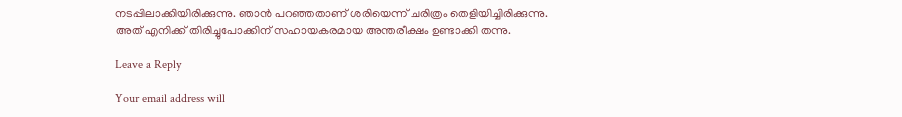നടപ്പിലാക്കിയിരിക്കുന്നു. ഞാന്‍ പറഞ്ഞതാണ് ശരിയെന്ന് ചരിത്രം തെളിയിച്ചിരിക്കുന്നു. അത് എനിക്ക് തിരിച്ചുപോക്കിന് സഹായകരമായ അന്തരീക്ഷം ഉണ്ടാക്കി തന്നു.

Leave a Reply

Your email address will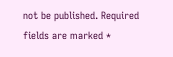not be published. Required fields are marked *